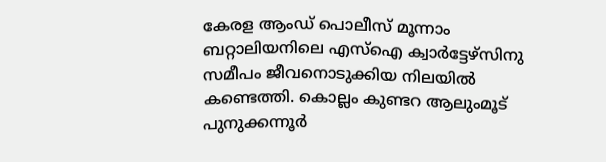കേരള ആംഡ് പൊലീസ് മൂന്നാം ബറ്റാലിയനിലെ എസ്ഐ ക്വാർട്ടേഴ്സിനു സമീപം ജീവനൊടുക്കിയ നിലയിൽ കണ്ടെത്തി. കൊല്ലം കുണ്ടറ ആലുംമൂട് പുനുക്കന്നൂർ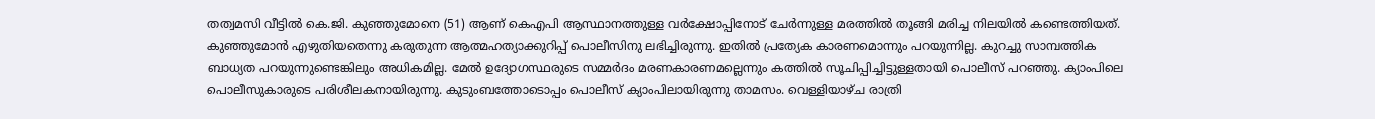തത്വമസി വീട്ടിൽ കെ.ജി. കുഞ്ഞുമോനെ (51) ആണ് കെഎപി ആസ്ഥാനത്തുള്ള വർക്ഷോപ്പിനോട് ചേർന്നുള്ള മരത്തിൽ തൂങ്ങി മരിച്ച നിലയിൽ കണ്ടെത്തിയത്.
കുഞ്ഞുമോൻ എഴുതിയതെന്നു കരുതുന്ന ആത്മഹത്യാക്കുറിപ്പ് പൊലീസിനു ലഭിച്ചിരുന്നു. ഇതിൽ പ്രത്യേക കാരണമൊന്നും പറയുന്നില്ല. കുറച്ചു സാമ്പത്തിക ബാധ്യത പറയുന്നുണ്ടെങ്കിലും അധികമില്ല. മേൽ ഉദ്യോഗസ്ഥരുടെ സമ്മർദം മരണകാരണമല്ലെന്നും കത്തിൽ സൂചിപ്പിച്ചിട്ടുള്ളതായി പൊലീസ് പറഞ്ഞു. ക്യാംപിലെ പൊലീസുകാരുടെ പരിശീലകനായിരുന്നു. കുടുംബത്തോടൊപ്പം പൊലീസ് ക്യാംപിലായിരുന്നു താമസം. വെള്ളിയാഴ്ച രാത്രി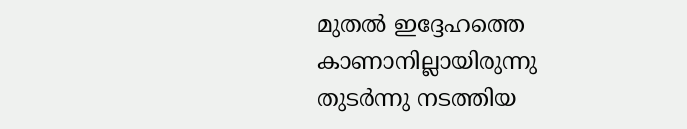മുതൽ ഇദ്ദേഹത്തെ കാണാനില്ലായിരുന്നു
തുടർന്നു നടത്തിയ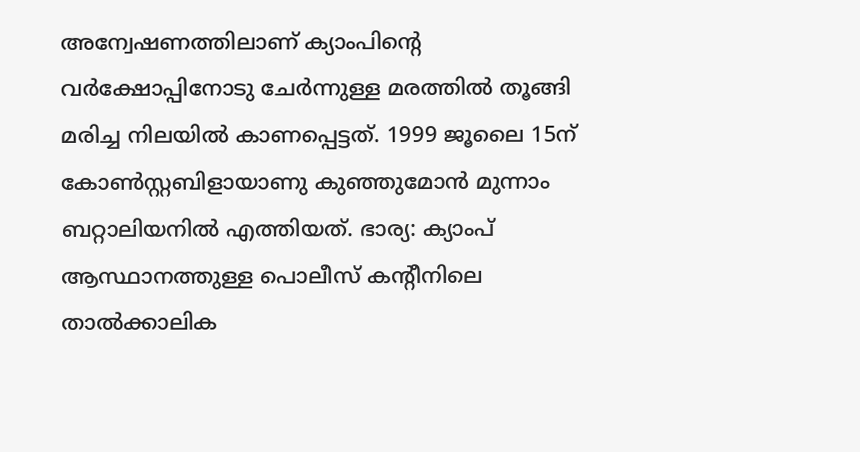അന്വേഷണത്തിലാണ് ക്യാംപിന്റെ വർക്ഷോപ്പിനോടു ചേർന്നുള്ള മരത്തിൽ തൂങ്ങി മരിച്ച നിലയിൽ കാണപ്പെട്ടത്. 1999 ജൂലൈ 15ന് കോൺസ്റ്റബിളായാണു കുഞ്ഞുമോൻ മുന്നാം ബറ്റാലിയനിൽ എത്തിയത്. ഭാര്യ: ക്യാംപ് ആസ്ഥാനത്തുള്ള പൊലീസ് കന്റീനിലെ താൽക്കാലിക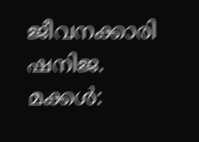ജീവനക്കാരി ഷനിജ. മക്കൾ: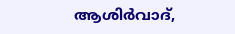ആശിർവാദ്,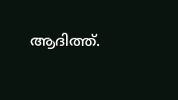ആദിത്ത്.